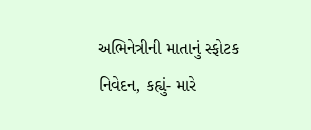અભિનેત્રીની માતાનું સ્ફોટક નિવેદન, કહ્યું- મારે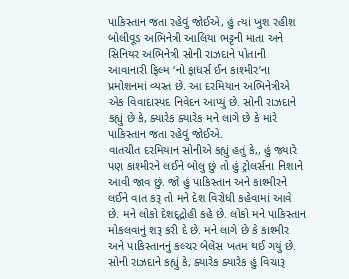પાકિસ્તાન જતા રહેવું જોઈએ, હું ત્યાં ખુશ રહીશ
બોલીવૂડ અભિનેત્રી આલિયા ભટ્ટની માતા અને સિનિયર અભિનેત્રી સોની રાઝદાને પોતાની આવાનારી ફિલ્મ ‘નો ફાધર્સ ઈન કાશ્મીર’ના પ્રમોશનમાં વ્યસ્ત છે. આ દરમિયાન અભિનેત્રીએ એક વિવાદાસ્પદ નિવેદન આપ્યું છે. સોની રાઝદાને કહ્યું છે કે, ક્યારેક ક્યારેક મને લાગે છે કે મારે પાકિસ્તાન જતા રહેવું જોઈએ.
વાતચીત દરમિયાન સોનીએ કહ્યું હતું કે,, હું જ્યારે પણ કાશ્મીરને લઈને બોલુ છું તો હું ટ્રોલર્સના નિશાને આવી જાવ છું. જો હું પાકિસ્તાન અને કાશ્મીરને લઈને વાત કરૂ તો મને દેશ વિરોધી કહેવામાં આવે છે. મને લોકો દેશદ્દ્રોહી કહે છે. લોકો મને પાકિસ્તાન મોકલવાનું શરૂ કરી દે છે. મને લાગે છે કે કાશ્મીર અને પાકિસ્તાનનું કલ્ચર બેલેંસ ખતમ થઈ ગયું છે.
સોની રાઝદાને કહ્યું કે, ક્યારેક ક્યારેક હું વિચારૂ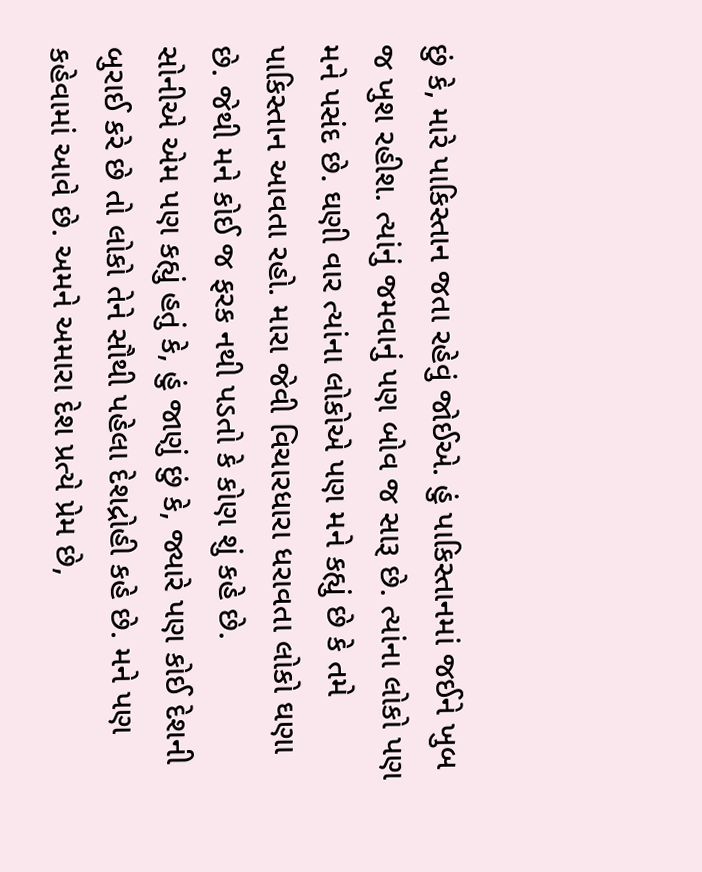છું કે, મારે પાકિસ્તાન જતા રહેવું જોઈએ. હું પાકિસ્તાનમાં જઈને ખુબ જ ખુશ રહીશ. ત્યાંનું જમવાનું પણ બોવ જ સારૂ છે. ત્યાંના લોકો પણ મને પસંદ છે. ઘણી વાર ત્યાંના લોકોએ પણ મને કહ્યું છે કે તમે પાકિસ્તાન આવતા રહો. મારા જેવી વિચારધારા ધરાવતા લોકો ઘણા છે. જેથી મને કોઈ જ ફરક નથી પડતો કે કોણ શું કહે છે.
સોનીએ એમ પણ કહ્યું હતું કે, હું જાણું છું કે, જ્યારે પણ કોઈ દેશની બુરાઈ કરે છે તો લોકો તેને સૌથી પહેલા દેશદ્રોહી કહે છે. મને પણ કહેવામાં આવે છે. અમને અમારા દેશ પ્રત્યે પ્રેમ છે,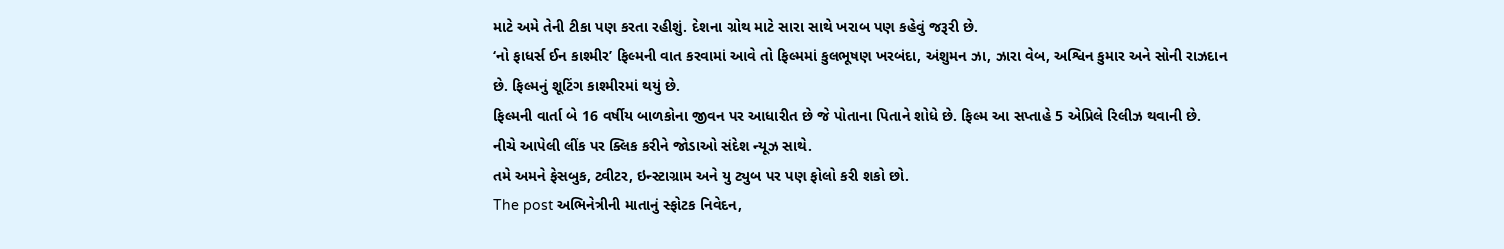માટે અમે તેની ટીકા પણ કરતા રહીશું. દેશના ગ્રોથ માટે સારા સાથે ખરાબ પણ કહેવું જરૂરી છે.
‘નો ફાધર્સ ઈન કાશ્મીર’ ફિલ્મની વાત કરવામાં આવે તો ફિલ્મમાં કુલભૂષણ ખરબંદા, અંશુમન ઝા, ઝારા વેબ, અશ્વિન કુમાર અને સોની રાઝદાન છે. ફિલ્મનું શૂટિંગ કાશ્મીરમાં થયું છે.
ફિલ્મની વાર્તા બે 16 વર્ષીય બાળકોના જીવન પર આધારીત છે જે પોતાના પિતાને શોધે છે. ફિલ્મ આ સપ્તાહે 5 એપ્રિલે રિલીઝ થવાની છે.
નીચે આપેલી લીંક પર ક્લિક કરીને જોડાઓ સંદેશ ન્યૂઝ સાથે.
તમે અમને ફેસબુક, ટ્વીટર, ઇન્સ્ટાગ્રામ અને યુ ટ્યુબ પર પણ ફોલો કરી શકો છો.
The post અભિનેત્રીની માતાનું સ્ફોટક નિવેદન,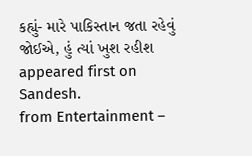કહ્યું- મારે પાકિસ્તાન જતા રહેવું જોઈએ, હું ત્યાં ખુશ રહીશ appeared first on Sandesh.
from Entertainment –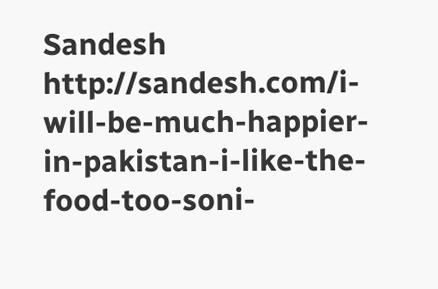Sandesh http://sandesh.com/i-will-be-much-happier-in-pakistan-i-like-the-food-too-soni-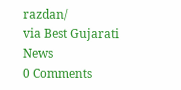razdan/
via Best Gujarati News
0 Comments